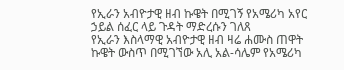የኢራን አብዮታዊ ዘብ ኩዌት በሚገኝ የአሜሪካ አየር ኃይል ሰፈር ላይ ጉዳት ማድረሱን ገለጸ
የኢራን እስላማዊ አብዮታዊ ዘብ ዛሬ ሐሙስ ጠዋት ኩዌት ውስጥ በሚገኘው አሊ አል-ሳሌም የአሜሪካ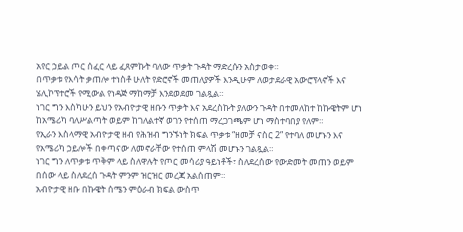አየር ኃይል ጦር ሰፈር ላይ ፈጸምኩት ባለው ጥቃት ጉዳት ማድረሱን አስታወቀ።
በጥቃቱ የእሳት ቃጠሎ ተነስቶ ሁለት የድሮኖች መጠለያዎች እንዲሁም ለወታደራዊ አውሮፕላኖች እና ሄሊኮፕተሮች የሚውል የነዳጅ ማከማቻ እንደወደመ ገልጿል።
ነገር ግን እስካሁን ይህን የአብዮታዊ ዘቡን ጥቃት እና አደረስኩት ያለውን ጉዳት በተመለከተ ከኩዌትም ሆነ ከአሜሪካ ባለሥልጣት ወይም ከገለልተኛ ወገን የተሰጠ ማረጋገጫም ሆነ ማስተባበያ የለም።
የኢራን እስላማዊ አብዮታዊ ዘብ የሕዝብ ግንኙነት ክፍል ጥቃቱ “ዘመቻ ናስር 2” የተባለ መሆኑን እና የአሜሪካ ኃይሎች በቀጣናው ለመኖራቸው የተሰጠ ምላሽ መሆኑን ገልጿል።
ነገር ግን ለጥቃቱ ጥቅም ላይ ስለዋሉት የጦር መሳሪያ ዓይነቶች፣ ስለደረሰው የውድመት መጠን ወይም በሰው ላይ ስለደረሰ ጉዳት ምንም ዝርዝር መረጃ አልሰጠም።
አብዮታዊ ዘቡ በኩዌት ሰሜን ምዕራብ ክፍል ውስጥ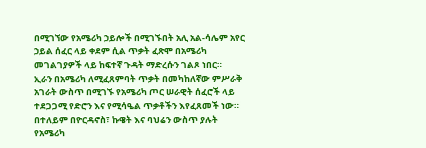በሚገኘው የአሜሪካ ኃይሎች በሚገኙበት አሊ አል-ሳሌም አየር ኃይል ሰፈር ላይ ቀደም ሲል ጥቃት ፈጽሞ በአሜሪካ መገልገያዎች ላይ ከፍተኛ ጉዳት ማድረሱን ገልጾ ነበር።
ኢራን በአሜሪካ ለሚፈጸምባት ጥቃት በመካከለኛው ምሥራቅ አገራት ውስጥ በሚገኙ የአሜሪካ ጦር ሠራዊት ሰፈሮች ላይ ተደጋጋሚ የድሮን እና የሚሳዔል ጥቃቶችን እየፈጸመች ነው።
በተለይም በዮርዳኖስ፣ ኩዌት እና ባህሬን ውስጥ ያሉት የአሜሪካ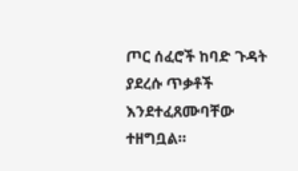ጦር ሰፈሮች ከባድ ጉዳት ያደረሱ ጥቃቶች እንደተፈጸሙባቸው ተዘግቧል።